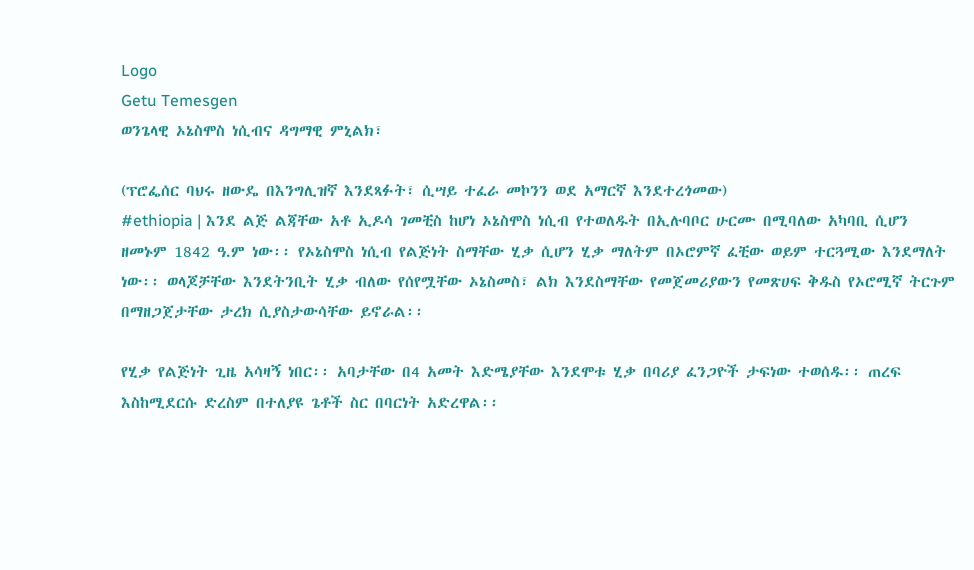Logo
Getu Temesgen
ወንጌላዊ ኦኔስሞስ ነሲብና ዳግማዊ ምኒልክ፣

(ፕሮፌሰር ባህሩ ዘውዴ በእንግሊዝኛ እንደጻፉት፣ ሲሣይ ተፈራ መኮንን ወደ አማርኛ እንደተረጎመው)
#ethiopia | እንደ ልጅ ልጃቸው አቶ ኢዶሳ ገመቺስ ከሆነ ኦኔስሞስ ነሲብ የተወለዱት በኢሉባቦር ሁርሙ በሚባለው አካባቢ ሲሆን ዘመኑም 1842 ዓ.ም ነው፡፡ የኦኔስሞስ ነሲብ የልጅነት ስማቸው ሂቃ ሲሆን ሂቃ ማለትም በኦሮምኛ ፈቺው ወይም ተርጓሚው እንደማለት ነው፡፡ ወላጆቻቸው እንደትንቢት ሂቃ ብለው የሰየሟቸው ኦኔስመስ፣ ልክ እንደስማቸው የመጀመሪያውን የመጽሀፍ ቅዱስ የኦሮሚኛ ትርጉም በማዘጋጀታቸው ታረክ ሲያስታውሳቸው ይኖራል፡፡

የሂቃ የልጅነት ጊዜ አሳዛኝ ነበር፡፡ አባታቸው በ4 አመት እድሜያቸው እንደሞቱ ሂቃ በባሪያ ፈንጋዮች ታፍነው ተወሰዱ፡፡ ጠረፍ እስከሚደርሱ ድረስም በተለያዩ ጌቶች ስር በባርነት አድረዋል፡፡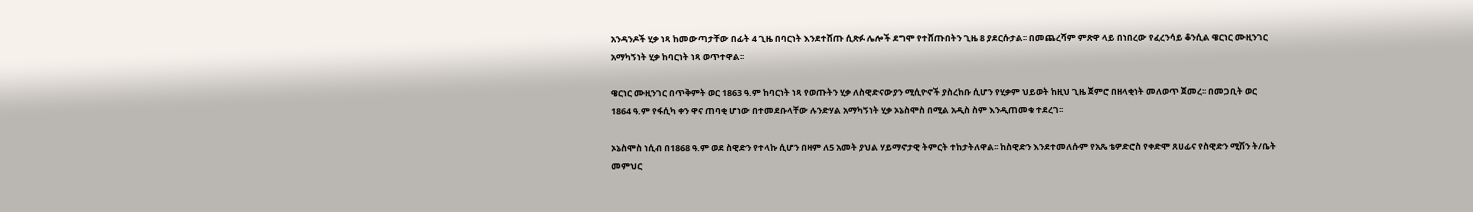አንዳንዶች ሂቃ ነጻ ከመውጣታቸው በፊት 4 ጊዜ በባርነት እንደተሸጡ ሲጽፉ ሌሎች ደግሞ የተሸጡበትን ጊዜ 8 ያደርሱታል፡፡ በመጨረሻም ምጽዋ ላይ በነበረው የፈረንሳይ ቆንሲል ዌርነር ሙዚንገር አማካኝነት ሂቃ ከባርነት ነጻ ወጥተዋል፡፡

ዌርነር ሙዚንገር በጥቅምት ወር 1863 ዓ.ም ከባርነት ነጻ የወጡትን ሂቃ ለስዊድናውያን ሚሲዮኖች ያስረከቡ ሲሆን የሂቃም ህይወት ከዚህ ጊዜ ጀምሮ በዘላቂነት መለወጥ ጀመረ፡፡ በመጋቢት ወር 1864 ዓ.ም የፋሲካ ቀን ዋና ጠባቂ ሆነው በተመደቡላቸው ሉንድሃል አማካኝነት ሂቃ ኦኔስሞስ በሚል አዲስ ስም እንዲጠመቁ ተደረገ፡፡

ኦኔስሞስ ነሲብ በ1868 ዓ.ም ወደ ስዊድን የተላኩ ሲሆን በዛም ለ5 አመት ያህል ሃይማኖታዊ ትምርት ተከታትለዋል፡፡ ከስዊድን እንደተመለሱም የአጼ ቴዎድሮስ የቀድሞ ጸሀፊና የስዊድን ሚሽን ት/ቤት መምህር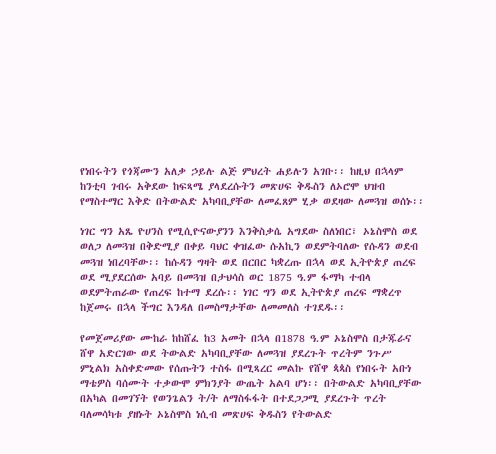የነበሩትን የጎጃሙን አለቃ ኃይሉ ልጅ ምህረት ሐይሉን አገቡ፡፡ ከዚህ በኋላም ከንቲባ ገብሩ አቅደው ከፍጻሜ ያላደረሱትን መጽሀፍ ቅዱስን ለኦሮሞ ህዝብ የማስተማር እቅድ በትውልድ አካባቢያቸው ለመፈጸም ሂቃ ወደዛው ለመጓዝ ወሰኑ፡፡

ነገር ግን አጼ ዮሀንስ የሚሲዮናውያንን እንቅስቃሴ አግደው ስለነበር፣ ኦኔስሞስ ወደ ወለጋ ለመጓዝ በቅድሚያ በቀይ ባህር ቀዝፈው ሱአኪን ወደምትባለው የሱዳን ወደብ መጓዝ ነበረባቸው፡፡ ከሱዳን ግዛት ወደ በርበር ካቋረጡ በኋላ ወደ ኢትዮጵያ ጠረፍ ወደ ሚያደርሰው አባይ በመጓዝ በታህሳስ ወር 1875 ዓ.ም ፋማካ ተብላ ወደምትጠራው የጠረፍ ከተማ ደረሱ፡፡ ነገር ግን ወደ ኢትዮጵያ ጠረፍ ማቋረጥ ከጀመሩ በኋላ ችግር እንዳለ በመስማታቸው ለመመለስ ተገደዱ፡፡

የመጀመሪያው ሙከራ ከከሸፈ ከ3 አመት በኋላ በ1878 ዓ.ም ኦኔስሞስ በታጁራና ሸዋ አድርገው ወደ ትውልድ አካባቢያቸው ለመጓዝ ያደረጉት ጥረትም ንጉሥ ምኒልክ አስቀድመው የሰጡትን ተስፋ በሚጻረር መልኩ የሸዋ ጳጳስ የነበሩት አቡነ ማቴዎስ ባሰሙት ተቃውሞ ምክንያት ውጤት አልባ ሆነ፡፡ በትውልድ አካባቢያቸው በአካል በመገኘት የወንጌልን ት/ት ለማስፋፋት በተደጋጋሚ ያደረጉት ጥረት ባለመሳካቱ ያዘኑት ኦኔስሞስ ነሲብ መጽሀፍ ቅዱስን የትውልድ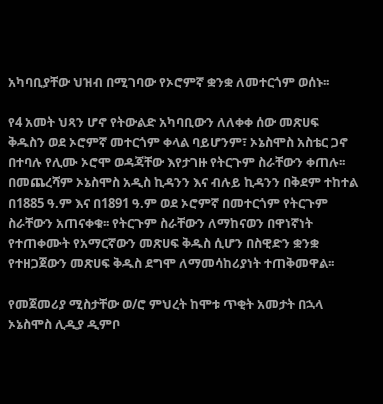አካባቢያቸው ህዝብ በሚገባው የኦሮምኛ ቋንቋ ለመተርጎም ወሰኑ፡፡

የ4 አመት ህጻን ሆኖ የትውልድ አካባቢውን ለለቀቀ ሰው መጽሀፍ ቅዱስን ወደ ኦሮምኛ መተርጎም ቀላል ባይሆንም፣ ኦኔስሞስ አስቴር ጋኖ በተባሉ የሊሙ ኦሮሞ ወዳጃቸው እየታገዙ የትርጉም ስራቸውን ቀጠሉ፡፡ በመጨረሻም ኦኔስሞስ አዲስ ኪዳንን እና ብሉይ ኪዳንን በቅደም ተከተል በ1885 ዓ.ም እና በ1891 ዓ.ም ወደ ኦሮምኛ በመተርጎም የትርጉም ስራቸውን አጠናቀቁ፡፡ የትርጉም ስራቸውን ለማከናወን በዋነኛነት የተጠቀሙት የአማርኛውን መጽሀፍ ቅዱስ ሲሆን በስዊድን ቋንቋ የተዘጋጀውን መጽሀፍ ቅዱስ ደግሞ ለማመሳከሪያነት ተጠቅመዋል፡፡

የመጀመሪያ ሚስታቸው ወ/ሮ ምህረት ከሞቱ ጥቂት አመታት በኋላ ኦኔስሞስ ሊዲያ ዲምቦ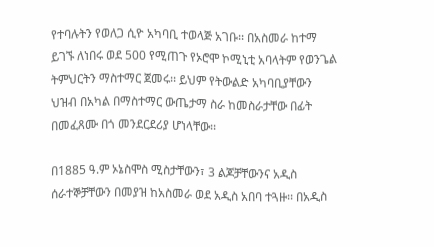የተባሉትን የወለጋ ሲዮ አካባቢ ተወላጅ አገቡ፡፡ በአስመራ ከተማ ይገኙ ለነበሩ ወደ 500 የሚጠጉ የኦሮሞ ኮሚኒቲ አባላትም የወንጌል ትምህርትን ማስተማር ጀመሩ፡፡ ይህም የትውልድ አካባቢያቸውን ህዝብ በአካል በማስተማር ውጤታማ ስራ ከመስራታቸው በፊት በመፈጸሙ በጎ መንደርደሪያ ሆነላቸው፡፡

በ1885 ዓ.ም ኦኔስሞስ ሚስታቸውን፣ 3 ልጆቻቸውንና አዲስ ሰራተኞቻቸውን በመያዝ ከአስመራ ወደ አዲስ አበባ ተጓዙ፡፡ በአዲስ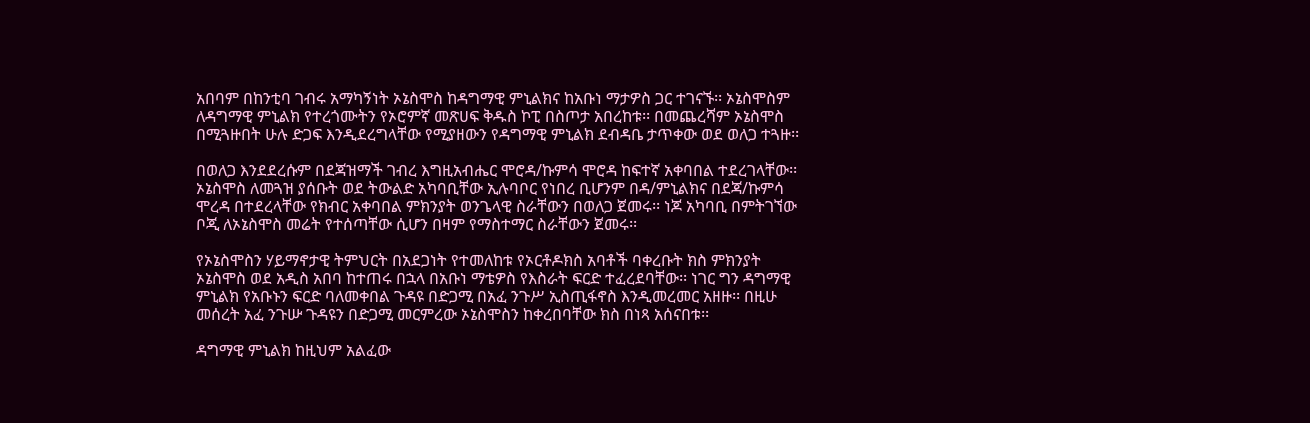አበባም በከንቲባ ገብሩ አማካኝነት ኦኔስሞስ ከዳግማዊ ምኒልክና ከአቡነ ማታዎስ ጋር ተገናኙ፡፡ ኦኔስሞስም ለዳግማዊ ምኒልክ የተረጎሙትን የኦሮምኛ መጽሀፍ ቅዱስ ኮፒ በስጦታ አበረከቱ፡፡ በመጨረሻም ኦኔስሞስ በሚጓዙበት ሁሉ ድጋፍ እንዲደረግላቸው የሚያዘውን የዳግማዊ ምኒልክ ደብዳቤ ታጥቀው ወደ ወለጋ ተጓዙ፡፡

በወለጋ እንደደረሱም በደጃዝማች ገብረ እግዚአብሔር ሞሮዳ/ኩምሳ ሞሮዳ ከፍተኛ አቀባበል ተደረገላቸው፡፡ ኦኔስሞስ ለመጓዝ ያሰቡት ወደ ትውልድ አካባቢቸው ኢሉባቦር የነበረ ቢሆንም በዳ/ምኒልክና በደጃ/ኩምሳ ሞረዳ በተደረላቸው የክብር አቀባበል ምክንያት ወንጌላዊ ስራቸውን በወለጋ ጀመሩ፡፡ ነጆ አካባቢ በምትገኘው ቦጂ ለኦኔስሞስ መሬት የተሰጣቸው ሲሆን በዛም የማስተማር ስራቸውን ጀመሩ፡፡

የኦኔስሞስን ሃይማኖታዊ ትምህርት በአደጋነት የተመለከቱ የኦርቶዶክስ አባቶች ባቀረቡት ክስ ምክንያት ኦኔስሞስ ወደ አዲስ አበባ ከተጠሩ በኋላ በአቡነ ማቴዎስ የእስራት ፍርድ ተፈረደባቸው፡፡ ነገር ግን ዳግማዊ ምኒልክ የአቡኑን ፍርድ ባለመቀበል ጉዳዩ በድጋሚ በአፈ ንጉሥ ኢስጢፋኖስ እንዲመረመር አዘዙ፡፡ በዚሁ መሰረት አፈ ንጉሡ ጉዳዩን በድጋሚ መርምረው ኦኔስሞስን ከቀረበባቸው ክስ በነጻ አሰናበቱ፡፡

ዳግማዊ ምኒልክ ከዚህም አልፈው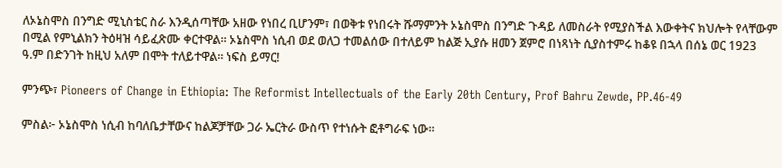ለኦኔስሞስ በንግድ ሚኒስቴር ስራ እንዲሰጣቸው አዘው የነበረ ቢሆንም፣ በወቅቱ የነበሩት ሹማምንት ኦኔስሞስ በንግድ ጉዳይ ለመስራት የሚያስችል እውቀትና ክህሎት የላቸውም በሚል የምኒልክን ትዕዛዝ ሳይፈጽሙ ቀርተዋል፡፡ ኦኔስሞስ ነሲብ ወደ ወለጋ ተመልሰው በተለይም ከልጅ ኢያሱ ዘመን ጀምሮ በነጻነት ሲያስተምሩ ከቆዩ በኋላ በሰኔ ወር 1923 ዓ.ም በድንገት ከዚህ አለም በሞት ተለይተዋል፡፡ ነፍስ ይማር!

ምንጭ፣ Pioneers of Change in Ethiopia: The Reformist Intellectuals of the Early 20th Century, Prof Bahru Zewde, PP.46-49

ምስል፦ ኦኔስሞስ ነሲብ ከባለቤታቸውና ከልጆቻቸው ጋራ ኤርትራ ውስጥ የተነሱት ፎቶግራፍ ነው፡፡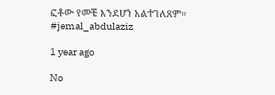ፎቶው የመቼ እንደሆነ አልተገለጸም። #jemal_abdulaziz

1 year ago

No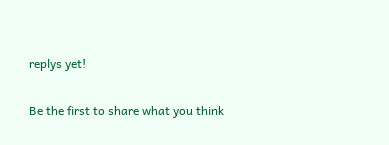replys yet!

Be the first to share what you think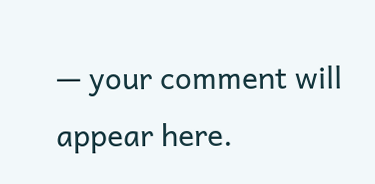— your comment will appear here.